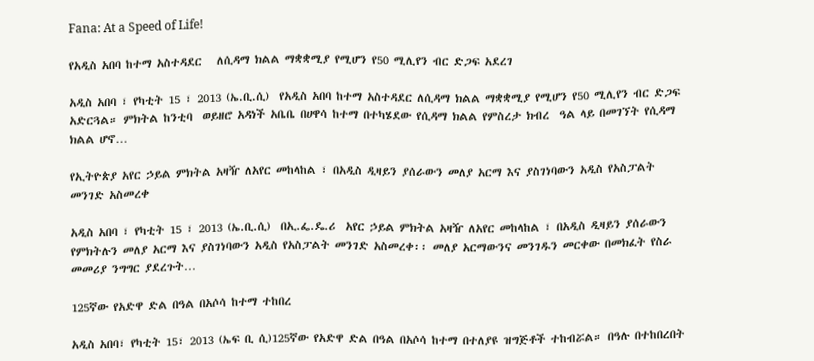Fana: At a Speed of Life!

የአዲስ አበባ ከተማ አስተዳደር   ለሲዳማ ክልል ማቋቋሚያ የሚሆን የ50 ሚሊየን ብር ድጋፍ አደረገ

አዲስ አበባ ፣ የካቲት 15 ፣ 2013 (ኤ.ቢ.ሲ)  የአዲስ አበባ ከተማ አስተዳደር ለሲዳማ ክልል ማቋቋሚያ የሚሆን የ50 ሚሊየን ብር ድጋፍ አድርጓል። ምክትል ከንቲባ  ወይዘሮ አዳነች አቤቤ በሀዋሳ ከተማ በተካሄደው የሲዳማ ክልል የምስረታ ክብረ  ዓል ላይ በመገኘት የሲዳማ ክልል ሆኖ…

የኢትዮጵያ አየር ኃይል ምክትል አዛዥ ለአየር መከላከል ፣ በአዲስ ዲዛይን ያሰራውን መለያ አርማ እና ያስገነባውን አዲስ የአስፓልት መንገድ አስመረቀ

አዲስ አበባ ፣ የካቲት 15 ፣ 2013 (ኤ.ቢ.ሲ)  በኢ.ፌ.ዴ.ሪ  አየር ኃይል ምክትል አዛዥ ለአየር መከላከል ፣ በአዲስ ዲዛይን ያሰራውን የምክትሉን መለያ አርማ እና ያስገነባውን አዲስ የአስፓልት መንገድ አስመረቀ፡፡ መለያ አርማውንና መንገዱን መርቀው በመክፈት የስራ መመሪያ ንግግር ያደረጉት…

125ኛው የአድዋ ድል በዓል በአሶሳ ከተማ ተከበረ

አዲስ አበባ፣ የካቲት 15፣ 2013 (ኤፍ ቢ ሲ)125ኛው የአድዋ ድል በዓል በአሶሳ ከተማ በተለያዩ ዝግጅቶች ተከብሯል። በዓሉ በተከበረበት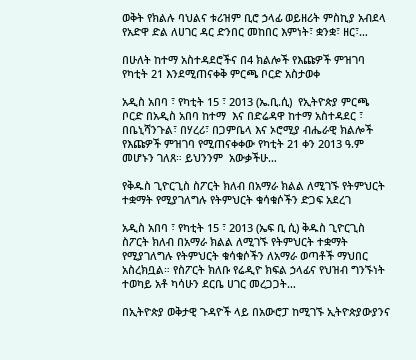ወቅት የክልሉ ባህልና ቱሪዝም ቢሮ ኃላፊ ወይዘሪት ምስኪያ አብደላ የአድዋ ድል ለሀገር ዳር ድንበር መከበር እምነት፣ ቋንቋ፣ ዘር፣…

በሁለት ከተማ አስተዳደሮችና በ4 ክልሎች የእጩዎች ምዝገባ  የካቲት 21 እንደሚጠናቀቅ ምርጫ ቦርድ አስታወቀ

አዲስ አበባ ፣ የካቲት 15 ፣ 2013 (ኤ.ቢ.ሲ)  የኢትዮጵያ ምርጫ ቦርድ በአዲስ አበባ ከተማ  እና በድሬዳዋ ከተማ አስተዳደር ፣ በቤኒሻንጉል፣ በሃረሪ፣ በጋምቤላ እና ኦሮሚያ ብሔራዊ ክልሎች የእጩዎች ምዝገባ የሚጠናቀቀው የካቲት 21 ቀን 2013 ዓ.ም መሆኑን ገለጸ። ይህንንም  አውቃችሁ…

የቅዱስ ጊዮርጊስ ስፖርት ክለብ በአማራ ክልል ለሚገኙ የትምህርት ተቋማት የሚያገለግሉ የትምህርት ቁሳቁሶችን ድጋፍ አደረገ

አዲስ አበባ ፣ የካቲት 15 ፣ 2013 (ኤፍ ቢ ሲ) ቅዱስ ጊዮርጊስ ስፖርት ክለብ በአማራ ክልል ለሚገኙ የትምህርት ተቋማት የሚያገለግሉ የትምህርት ቁሳቁሶችን ለአማራ ወጣቶች ማህበር አስረክቧል። የስፖርት ክለቡ የሬዲዮ ክፍል ኃላፊና የህዝብ ግንኙነት ተወካይ አቶ ካሳሁን ደርቤ ሀገር መረጋጋት…

በኢትዮጵያ ወቅታዊ ጉዳዮች ላይ በአውሮፓ ከሚገኙ ኢትዮጵያውያንና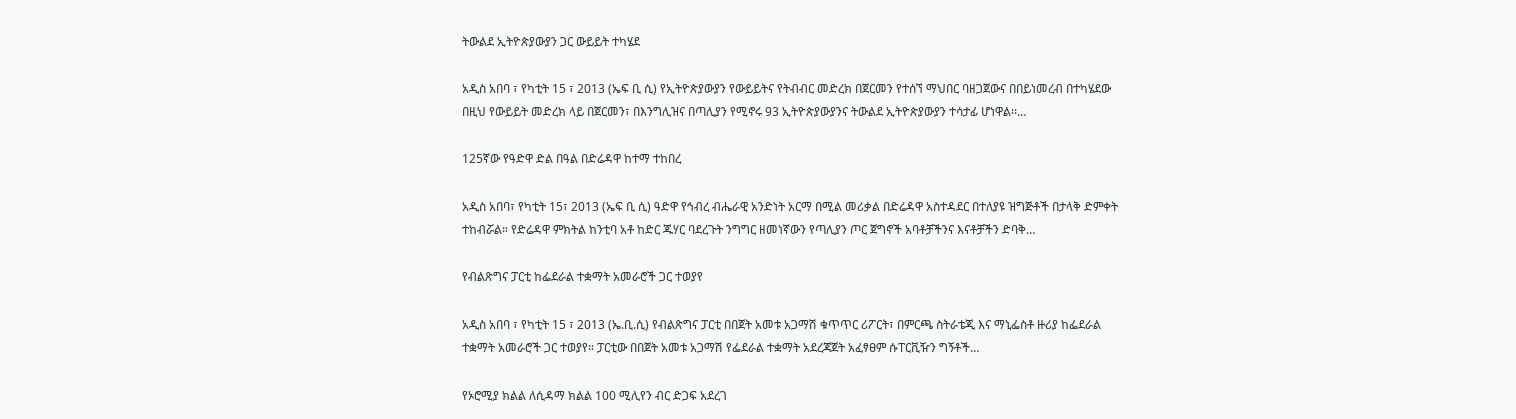ትውልደ ኢትዮጵያውያን ጋር ውይይት ተካሄደ

አዲስ አበባ ፣ የካቲት 15 ፣ 2013 (ኤፍ ቢ ሲ) የኢትዮጵያውያን የውይይትና የትብብር መድረክ በጀርመን የተሰኘ ማህበር ባዘጋጀውና በበይነመረብ በተካሄደው በዚህ የውይይት መድረክ ላይ በጀርመን፣ በእንግሊዝና በጣሊያን የሚኖሩ 93 ኢትዮጵያውያንና ትውልደ ኢትዮጵያውያን ተሳታፊ ሆነዋል፡፡…

125ኛው የዓድዋ ድል በዓል በድሬዳዋ ከተማ ተከበረ

አዲስ አበባ፣ የካቲት 15፣ 2013 (ኤፍ ቢ ሲ) ዓድዋ የኅብረ ብሔራዊ አንድነት አርማ በሚል መሪቃል በድሬዳዋ አስተዳደር በተለያዩ ዝግጅቶች በታላቅ ድምቀት ተከብሯል። የድሬዳዋ ምክትል ከንቲባ አቶ ከድር ጁሃር ባደረጉት ንግግር ዘመነኛውን የጣሊያን ጦር ጀግኖች አባቶቻችንና እናቶቻችን ድባቅ…

የብልጽግና ፓርቲ ከፌደራል ተቋማት አመራሮች ጋር ተወያየ

አዲስ አበባ ፣ የካቲት 15 ፣ 2013 (ኤ.ቢ.ሲ) የብልጽግና ፓርቲ በበጀት አመቱ አጋማሽ ቁጥጥር ሪፖርት፣ በምርጫ ስትራቴጂ እና ማኒፌስቶ ዙሪያ ከፌደራል ተቋማት አመራሮች ጋር ተወያየ። ፓርቲው በበጀት አመቱ አጋማሽ የፌደራል ተቋማት አደረጃጀት አፈፃፀም ሱፐርቪዥን ግኝቶች…

የኦሮሚያ ክልል ለሲዳማ ክልል 100 ሚሊየን ብር ድጋፍ አደረገ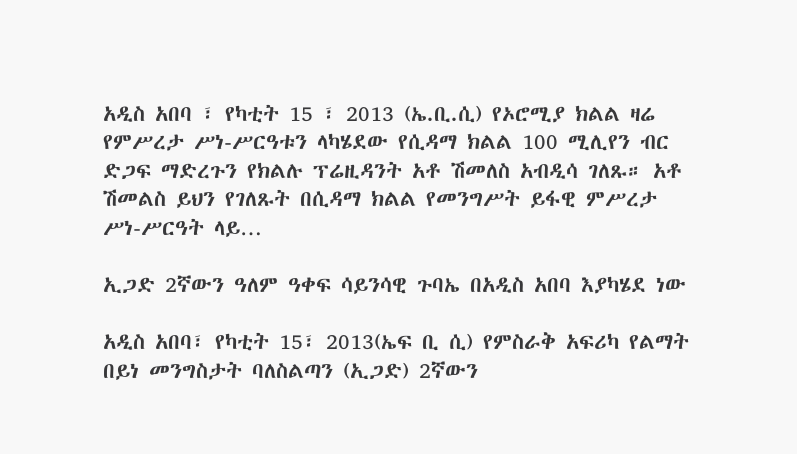አዲስ አበባ ፣ የካቲት 15 ፣ 2013 (ኤ.ቢ.ሲ) የኦሮሚያ ክልል ዛሬ የምሥረታ ሥነ-ሥርዓቱን ላካሄደው የሲዳማ ክልል 100 ሚሊየን ብር ድጋፍ ማድረጉን የክልሉ ፕሬዚዳንት አቶ ሽመለስ አብዲሳ ገለጹ። አቶ ሽመልስ ይህን የገለጹት በሲዳማ ክልል የመንግሥት ይፋዊ ምሥረታ ሥነ-ሥርዓት ላይ…

ኢጋድ 2ኛውን ዓለም ዓቀፍ ሳይንሳዊ ጉባኤ በአዲስ አበባ እያካሄደ ነው

አዲስ አበባ፣ የካቲት 15፣ 2013(ኤፍ ቢ ሲ) የምስራቅ አፍሪካ የልማት በይነ መንግስታት ባለስልጣን (ኢጋድ) 2ኛውን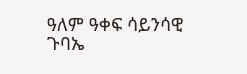ዓለም ዓቀፍ ሳይንሳዊ ጉባኤ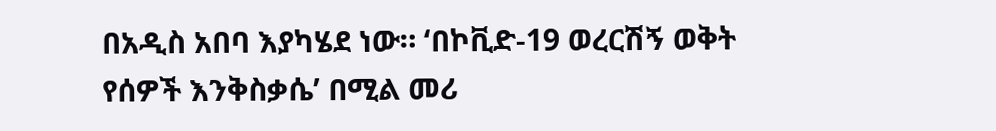በአዲስ አበባ እያካሄደ ነው። ‘በኮቪድ-19 ወረርሽኝ ወቅት የሰዎች እንቅስቃሴ’ በሚል መሪ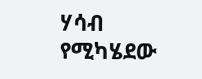ሃሳብ የሚካሄደው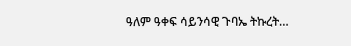ዓለም ዓቀፍ ሳይንሳዊ ጉባኤ ትኩረት…